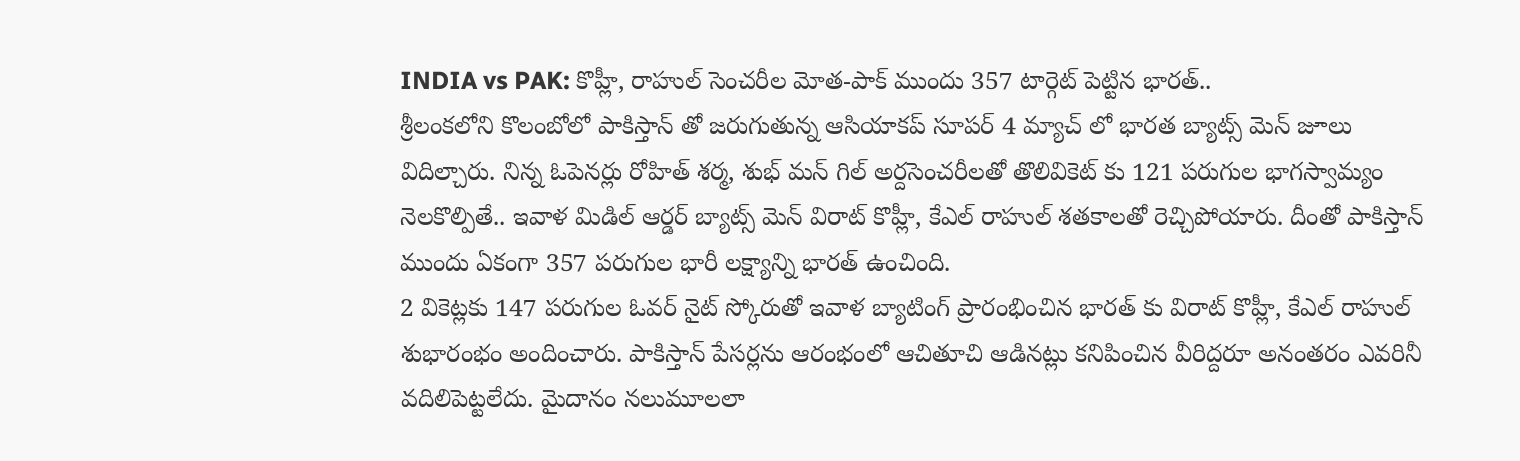INDIA vs PAK: కొహ్లీ, రాహుల్ సెంచరీల మోత-పాక్ ముందు 357 టార్గెట్ పెట్టిన భారత్..
శ్రీలంకలోని కొలంబోలో పాకిస్తాన్ తో జరుగుతున్న ఆసియాకప్ సూపర్ 4 మ్యాచ్ లో భారత బ్యాట్స్ మెన్ జూలు విదిల్చారు. నిన్న ఓపెనర్లు రోహిత్ శర్మ, శుభ్ మన్ గిల్ అర్దసెంచరీలతో తొలివికెట్ కు 121 పరుగుల భాగస్వామ్యం నెలకొల్పితే.. ఇవాళ మిడిల్ ఆర్డర్ బ్యాట్స్ మెన్ విరాట్ కొహ్లీ, కేఎల్ రాహుల్ శతకాలతో రెచ్చిపోయారు. దీంతో పాకిస్తాన్ ముందు ఏకంగా 357 పరుగుల భారీ లక్ష్యాన్ని భారత్ ఉంచింది.
2 వికెట్లకు 147 పరుగుల ఓవర్ నైట్ స్కోరుతో ఇవాళ బ్యాటింగ్ ప్రారంభించిన భారత్ కు విరాట్ కొహ్లీ, కేఎల్ రాహుల్ శుభారంభం అందించారు. పాకిస్తాన్ పేసర్లను ఆరంభంలో ఆచితూచి ఆడినట్లు కనిపించిన వీరిద్దరూ అనంతరం ఎవరినీ వదిలిపెట్టలేదు. మైదానం నలుమూలలా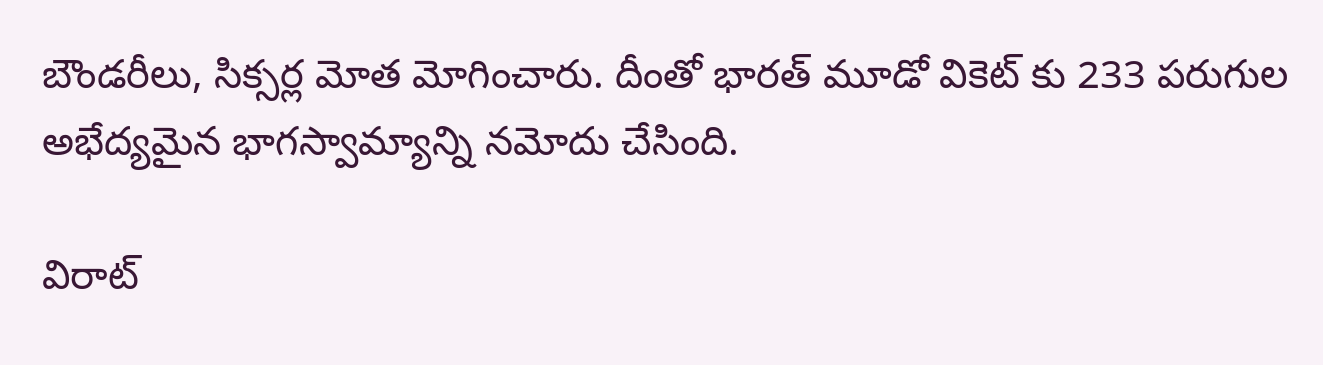బౌండరీలు, సిక్సర్ల మోత మోగించారు. దీంతో భారత్ మూడో వికెట్ కు 233 పరుగుల అభేద్యమైన భాగస్వామ్యాన్ని నమోదు చేసింది.

విరాట్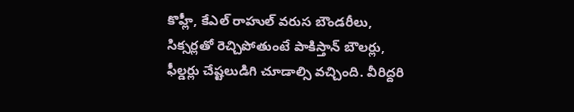కొహ్లీ, కేఎల్ రాహుల్ వరుస బౌండరీలు, సిక్సర్లతో రెచ్చిపోతుంటే పాకిస్తాన్ బౌలర్లు, ఫీల్డర్లు చేష్టలుడిగి చూడాల్సి వచ్చింది. వీరిద్దరి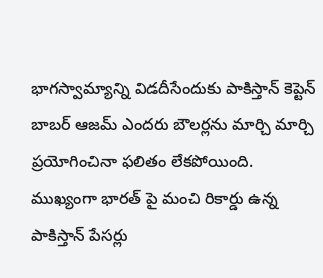భాగస్వామ్యాన్ని విడదీసేందుకు పాకిస్తాన్ కెప్టెన్ బాబర్ ఆజమ్ ఎందరు బౌలర్లను మార్చి మార్చి ప్రయోగించినా ఫలితం లేకపోయింది. ముఖ్యంగా భారత్ పై మంచి రికార్డు ఉన్న పాకిస్తాన్ పేసర్లు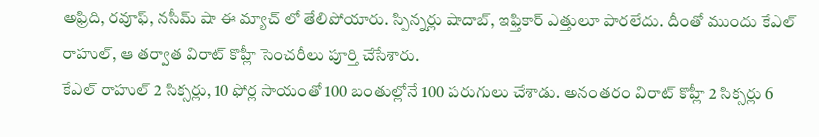అఫ్రిది, రవూఫ్, నసీమ్ షా ఈ మ్యాచ్ లో తేలిపోయారు. స్పిన్నర్లు షాదాబ్, ఇఫ్తికార్ ఎత్తులూ పారలేదు. దీంతో ముందు కేఎల్ రాహుల్, ఆ తర్వాత విరాట్ కొహ్లీ సెంచరీలు పూర్తి చేసేశారు.
కేఎల్ రాహుల్ 2 సిక్సర్లు, 10 ఫోర్ల సాయంతో 100 బంతుల్లోనే 100 పరుగులు చేశాడు. అనంతరం విరాట్ కొహ్లీ 2 సిక్సర్లు 6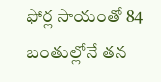ఫోర్ల సాయంతో 84 బంతుల్లోనే తన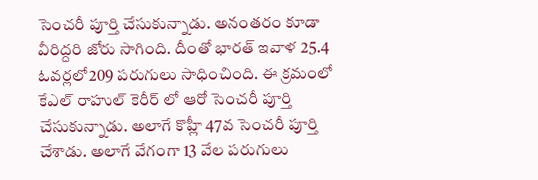సెంచరీ పూర్తి చేసుకున్నాడు. అనంతరం కూడా వీరిద్దరి జోరు సాగింది. దీంతో భారత్ ఇవాళ 25.4 ఓవర్లలో209 పరుగులు సాధించింది. ఈ క్రమంలో కేఎల్ రాహుల్ కెరీర్ లో ఆరో సెంచరీ పూర్తి చేసుకున్నాడు. అలాగే కొహ్లీ 47వ సెంచరీ పూర్తి చేశాడు. అలాగే వేగంగా 13 వేల పరుగులు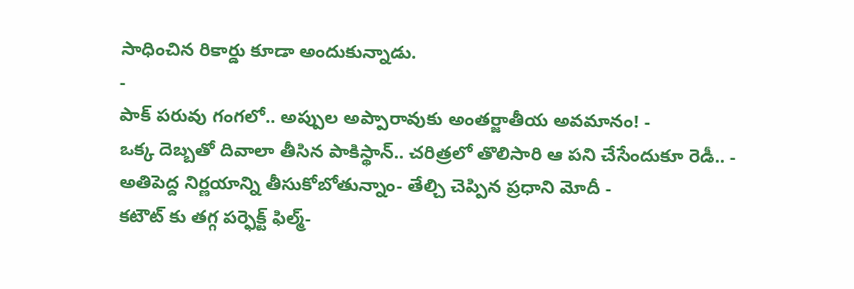సాధించిన రికార్డు కూడా అందుకున్నాడు.
-
పాక్ పరువు గంగలో.. అప్పుల అప్పారావుకు అంతర్జాతీయ అవమానం! -
ఒక్క దెబ్బతో దివాలా తీసిన పాకిస్థాన్.. చరిత్రలో తొలిసారి ఆ పని చేసేందుకూ రెడీ.. -
అతిపెద్ద నిర్ణయాన్ని తీసుకోబోతున్నాం- తేల్చి చెప్పిన ప్రధాని మోదీ -
కటౌట్ కు తగ్గ పర్ఫెక్ట్ ఫిల్మ్-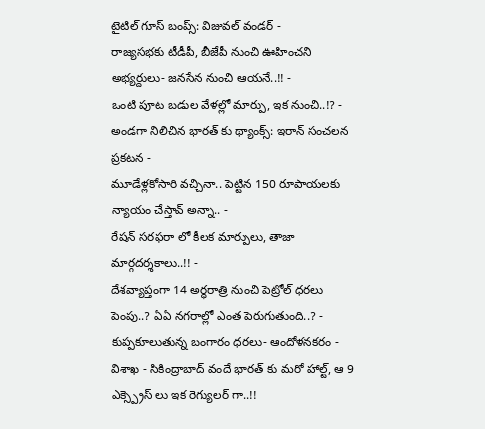టైటిల్ గూస్ బంప్స్: విజువల్ వండర్ -
రాజ్యసభకు టీడీపీ, బీజేపీ నుంచి ఊహించని అభ్యర్దులు- జనసేన నుంచి ఆయనే..!! -
ఒంటి పూట బడుల వేళల్లో మార్పు, ఇక నుంచి..!? -
అండగా నిలిచిన భారత్ కు థ్యాంక్స్: ఇరాన్ సంచలన ప్రకటన -
మూడేళ్లకోసారి వచ్చినా.. పెట్టిన 150 రూపాయలకు న్యాయం చేస్తావ్ అన్నా.. -
రేషన్ సరఫరా లో కీలక మార్పులు, తాజా మార్గదర్శకాలు..!! -
దేశవ్యాప్తంగా 14 అర్ధరాత్రి నుంచి పెట్రోల్ ధరలు పెంపు..? ఏఏ నగరాల్లో ఎంత పెరుగుతుంది..? -
కుప్పకూలుతున్న బంగారం ధరలు- ఆందోళనకరం -
విశాఖ - సికింద్రాబాద్ వందే భారత్ కు మరో హాల్ట్, ఆ 9 ఎక్స్ప్రెస్ లు ఇక రెగ్యులర్ గా..!!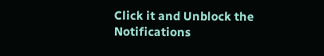Click it and Unblock the Notifications